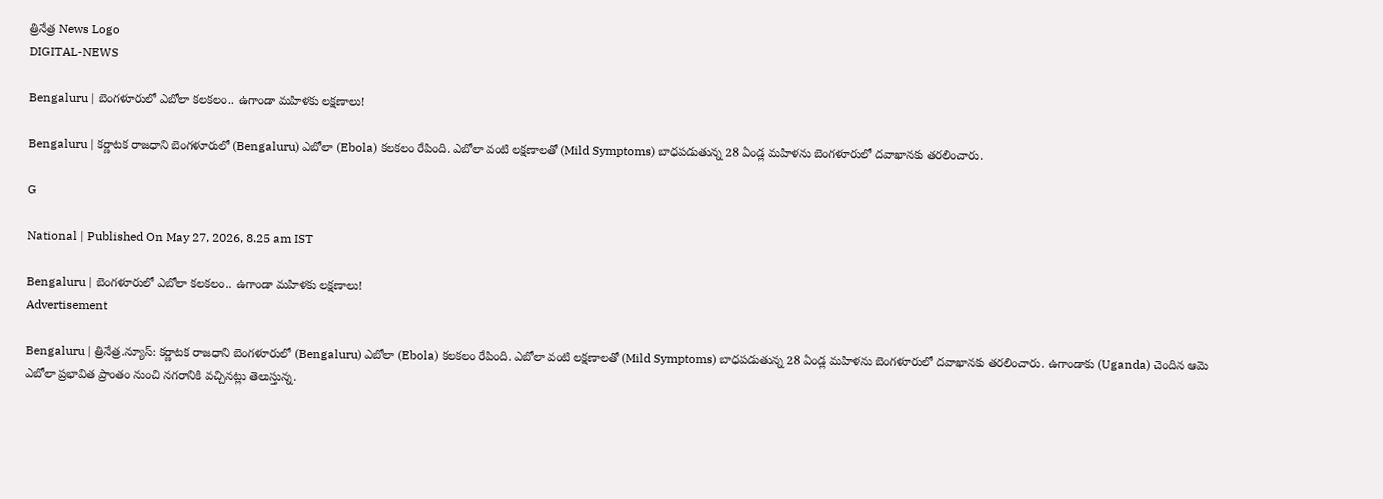త్రినేత్ర News Logo
DIGITAL-NEWS

Bengaluru | బెంగ‌ళూరులో ఎబోలా క‌ల‌క‌లం.. ఉగాండా మ‌హిళ‌కు ల‌క్ష‌ణాలు!

Bengaluru | క‌ర్ణాట‌క రాజ‌ధాని బెంగళూరులో (Bengaluru) ఎబోలా (Ebola) కలకలం రేపింది. ఎబోలా వంటి లక్షణాలతో (Mild Symptoms) బాధపడుతున్న 28 ఏండ్ల‌ మహిళను బెంగ‌ళూరులో ద‌వాఖాన‌కు తరలించారు.

G

National | Published On May 27, 2026, 8.25 am IST

Bengaluru | బెంగ‌ళూరులో ఎబోలా క‌ల‌క‌లం.. ఉగాండా మ‌హిళ‌కు ల‌క్ష‌ణాలు!
Advertisement

Bengaluru | త్రినేత్ర‌.న్యూస్‌: క‌ర్ణాట‌క రాజ‌ధాని బెంగళూరులో (Bengaluru) ఎబోలా (Ebola) కలకలం రేపింది. ఎబోలా వంటి లక్షణాలతో (Mild Symptoms) బాధపడుతున్న 28 ఏండ్ల‌ మహిళను బెంగ‌ళూరులో ద‌వాఖాన‌కు తరలించారు. ఉగాండాకు (Uganda) చెందిన ఆమె ఎబోలా ప్రభావిత ప్రాంతం నుంచి న‌గరానికి వచ్చినట్లు తెలుస్తున్న‌.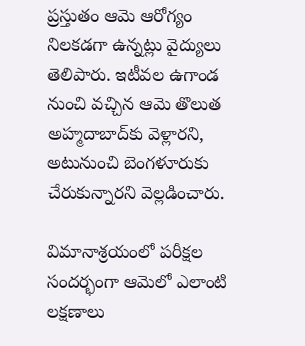ప్రస్తుతం ఆమె ఆరోగ్యం నిలకడగా ఉన్నట్లు వైద్యులు తెలిపారు. ఇటీవ‌ల ఉగాండ నుంచి వ‌చ్చిన ఆమె తొలుత అహ్మ‌దాబాద్‌కు వెళ్లార‌ని, అటునుంచి బెంగ‌ళూరుకు చేరుకున్నార‌ని వెల్ల‌డించారు.

విమానాశ్ర‌యంలో ప‌రీక్ష‌ల సంద‌ర్భంగా ఆమెలో ఎలాంటి ల‌క్ష‌ణాలు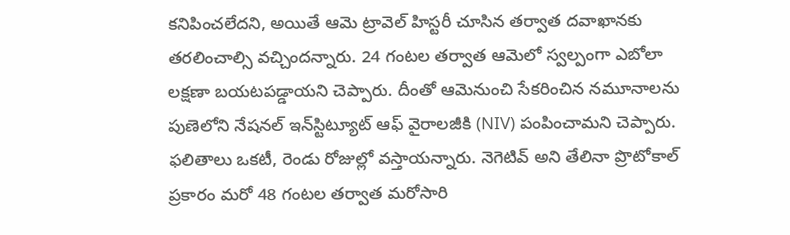క‌నిపించ‌లేద‌ని, అయితే ఆమె ట్రావెల్ హిస్ట‌రీ చూసిన త‌ర్వాత ద‌వాఖాన‌కు త‌ర‌లించాల్సి వ‌చ్చింద‌న్నారు. 24 గంట‌ల త‌ర్వాత ఆమెలో స్వ‌ల్పంగా ఎబోలా ల‌క్ష‌ణా బ‌య‌ట‌ప‌డ్డాయ‌ని చెప్పారు. దీంతో ఆమెనుంచి సేక‌రించిన న‌మూనాల‌ను పుణెలోని నేష‌న‌ల్ ఇన్‌స్టిట్యూట్ ఆఫ్ వైరాల‌జీకి (NIV) పంపించామ‌ని చెప్పారు. ఫ‌లితాలు ఒక‌టీ, రెండు రోజుల్లో వ‌స్తాయ‌న్నారు. నెగెటివ్ అని తేలినా ప్రొటోకాల్ ప్ర‌కారం మ‌రో 48 గంట‌ల త‌ర్వాత మ‌రోసారి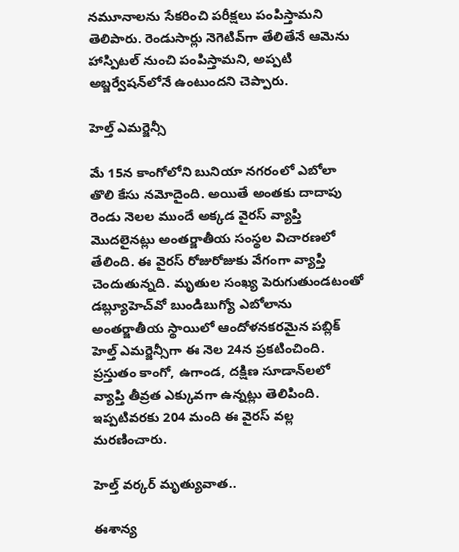న‌మూనాల‌ను సేక‌రించి ప‌రీక్ష‌లు పంపిస్తామ‌ని తెలిపారు. రెండుసార్లు నెగెటివ్‌గా తేలితేనే ఆమెను హాస్పిట‌ల్ నుంచి పంపిస్తామ‌ని, అప్ప‌టి అబ్జ‌ర్వేష‌న్‌లోనే ఉంటుంద‌ని చెప్పారు.

హెల్త్ ఎమ‌ర్జెన్సీ

మే 15న కాంగోలోని బునియా నగరంలో ఎబోలా తొలి కేసు నమోదైంది. అయితే అంతకు దాదాపు రెండు నెలల ముందే అక్కడ వైరస్ వ్యాప్తి మొదలైనట్లు అంతర్జాతీయ సంస్థల విచారణలో తేలింది. ఈ వైర‌స్ రోజురోజుకు వేగంగా వ్యాప్తి చెందుతున్న‌ది. మృతుల సంఖ్య పెరుగుతుండటంతో డబ్ల్యూహెచ్‌వో బుండిబుగ్యో ఎబోలాను అంతర్జాతీయ స్థాయిలో ఆందోళనకరమైన పబ్లిక్‌ హెల్త్‌ ఎమర్జెన్సీగా ఈ నెల 24న‌ ప్రకటించింది. ప్రస్తుతం కాంగో, ఉగాండ, దక్షిణ సూడాన్‌లలో వ్యాప్తి తీవ్రత ఎక్కువగా ఉన్నట్లు తెలిపింది. ఇప్ప‌టివ‌ర‌కు 204 మంది ఈ వైర‌స్ వ‌ల్ల మ‌ర‌ణించారు.

హెల్త్ వ‌ర్క‌ర్ మృత్యువాత‌..

ఈశాన్య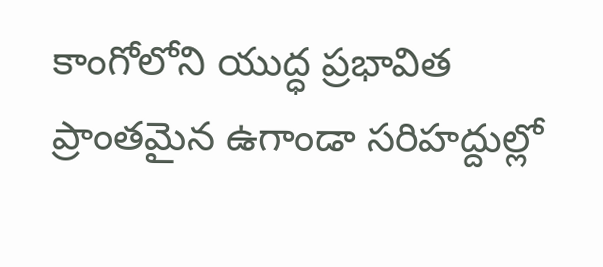కాంగోలోని యుద్ధ ప్రభావిత ప్రాంతమైన ఉగాండా సరిహద్దుల్లో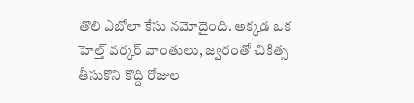తొలి ఎబోలా కేసు నమోదైంది. అక్కడ ఒక హెల్త్‌ వర్కర్‌ వాంతులు, జ్వరంతో చికిత్స తీసుకొని కొద్ది రోజుల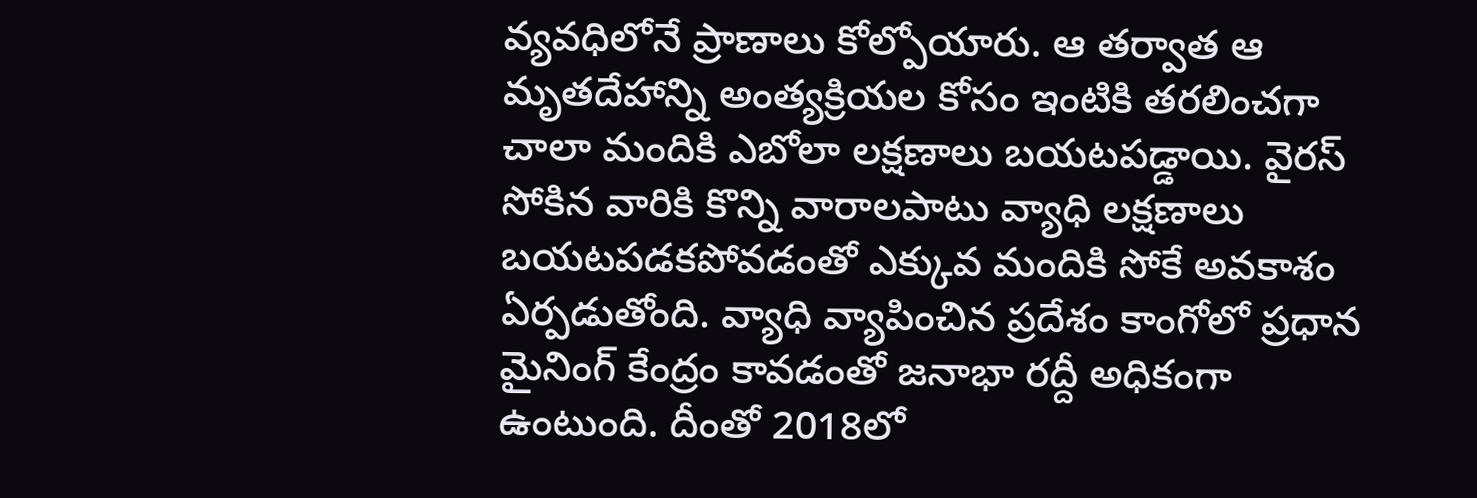వ్య‌వ‌ధిలోనే ప్రాణాలు కోల్పోయారు. ఆ తర్వాత ఆ మృతదేహాన్ని అంత్యక్రియల కోసం ఇంటికి తరలించ‌గా చాలా మందికి ఎబోలా లక్షణాలు బయటపడ్డాయి. వైరస్‌ సోకిన వారికి కొన్ని వారాలపాటు వ్యాధి లక్షణాలు బయటపడకపోవడంతో ఎక్కువ మందికి సోకే అవకాశం ఏర్ప‌డుతోంది. వ్యాధి వ్యాపించిన ప్రదేశం కాంగోలో ప్రధాన మైనింగ్‌ కేంద్రం కావడంతో జనాభా రద్దీ అధికంగా ఉంటుంది. దీంతో 2018లో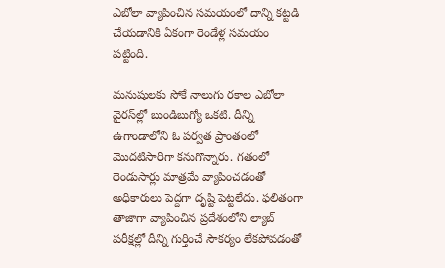ఎబోలా వ్యాపించిన సమయంలో దాన్ని కట్టడి చేయడానికి ఏకంగా రెండేళ్ల సమయం పట్టింది.

మనుషులకు సోకే నాలుగు రకాల ఎబోలా వైరస్‌ల్లో బుండిబుగ్యో ఒకటి. దీన్ని ఉగాండాలోని ఓ పర్వత ప్రాంతంలో మొద‌టిసారిగా కనుగొన్నారు. గతంలో రెండుసార్లు మాత్రమే వ్యాపించడంతో అధికారులు పెద్దగా దృష్టి పెట్టలేదు. ఫలితంగా తాజాగా వ్యాపించిన ప్రదేశంలోని ల్యాబ్‌ పరీక్షల్లో దీన్ని గుర్తించే సౌకర్యం లేకపోవడంతో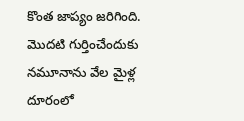కొంత‌ జాప్యం జరిగింది. మొదటి గుర్తించేందుకు నమూనాను వేల మైళ్ల దూరంలో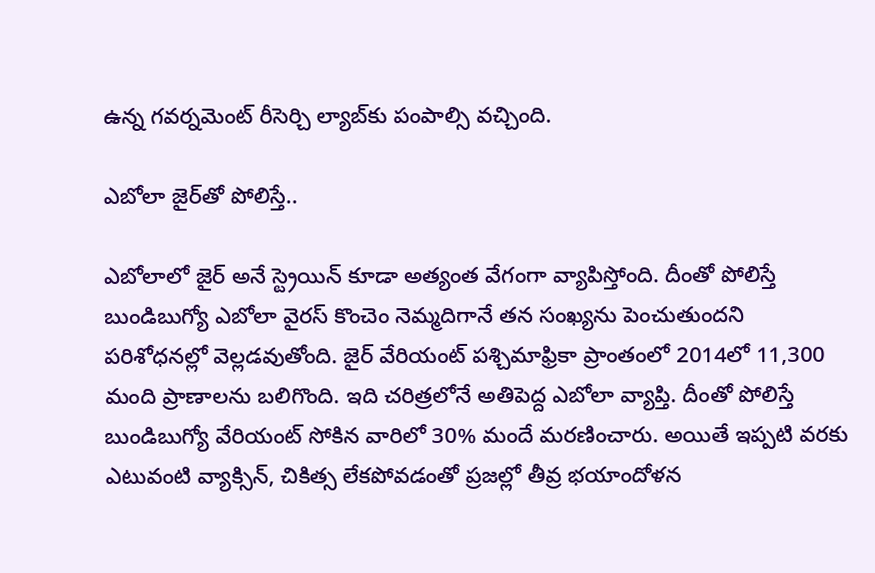ఉన్న గవర్నమెంట్‌ రీసెర్చి ల్యాబ్‌కు పంపాల్సి వచ్చింది.

ఎబోలా జైర్‌తో పోలిస్తే..

ఎబోలాలో జైర్‌ అనే స్ట్రెయిన్ కూడా అత్యంత వేగంగా వ్యాపిస్తోంది. దీంతో పోలిస్తే బుండిబుగ్యో ఎబోలా వైరస్‌ కొంచెం నెమ్మదిగానే తన సంఖ్యను పెంచుతుందని పరిశోధనల్లో వెల్ల‌డ‌వుతోంది. జైర్‌ వేరియంట్‌ పశ్చిమాఫ్రికా ప్రాంతంలో 2014లో 11,300 మంది ప్రాణాలను బ‌లిగొంది. ఇది చరిత్రలోనే అతిపెద్ద ఎబోలా వ్యాప్తి. దీంతో పోలిస్తే బుండిబుగ్యో వేరియంట్‌ సోకిన వారిలో 30% మందే మ‌ర‌ణించారు. అయితే ఇప్పటి వరకు ఎటువంటి వ్యాక్సిన్‌, చికిత్స లేకపోవడంతో ప్ర‌జ‌ల్లో తీవ్ర భ‌యాందోళ‌న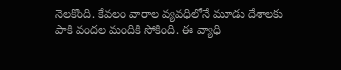నెల‌కొంది. కేవలం వారాల వ్యవధిలోనే మూడు దేశాలకు పాకి వందల మందికి సోకింది. ఈ వ్యాధి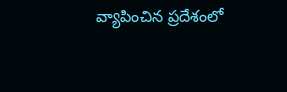వ్యాపించిన ప్రదేశంలో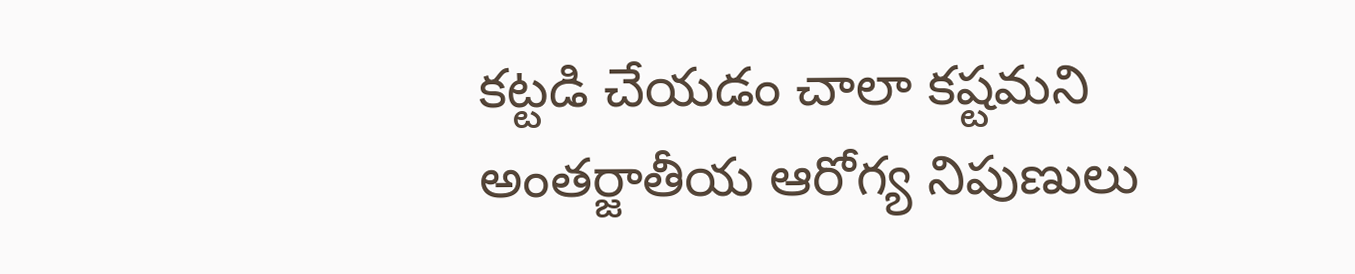కట్టడి చేయడం చాలా కష్టమని అంతర్జాతీయ ఆరోగ్య నిపుణులు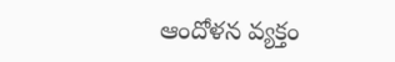ఆందోళన వ్యక్తం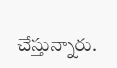చేస్తున్నారు.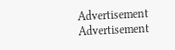Advertisement
Advertisement